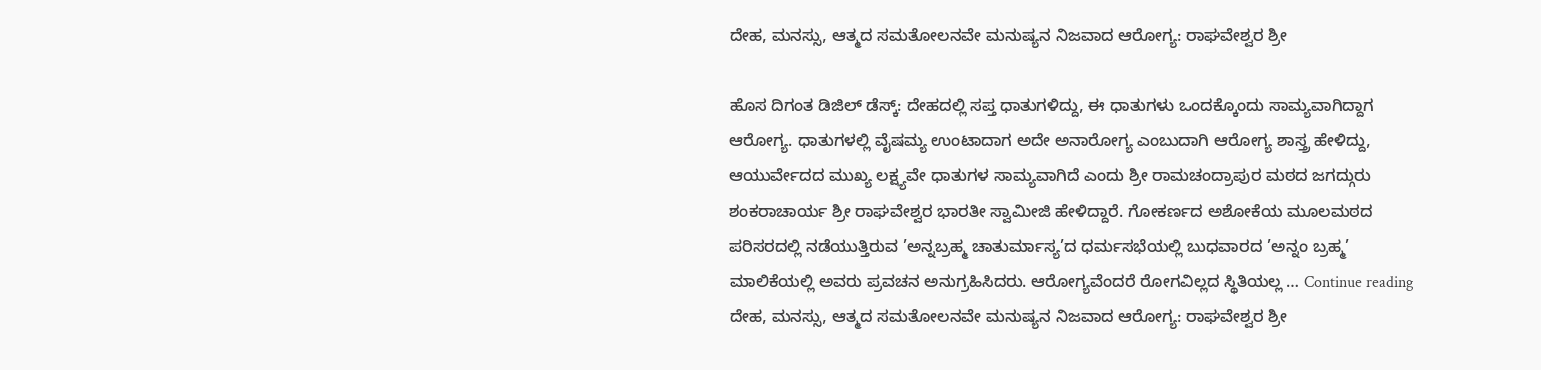ದೇಹ, ಮನಸ್ಸು, ಆತ್ಮದ ಸಮತೋಲನವೇ ಮನುಷ್ಯನ ನಿಜವಾದ ಆರೋಗ್ಯ: ರಾಘವೇಶ್ವರ ಶ್ರೀ

ಹೊಸ ದಿಗಂತ ಡಿಜಿಲ್ ಡೆಸ್ಕ್: ದೇಹದಲ್ಲಿ ಸಪ್ತ ಧಾತುಗಳಿದ್ದು, ಈ ಧಾತುಗಳು ಒಂದಕ್ಕೊಂದು ಸಾಮ್ಯವಾಗಿದ್ದಾಗ ಆರೋಗ್ಯ. ಧಾತುಗಳಲ್ಲಿ ವೈಷಮ್ಯ ಉಂಟಾದಾಗ ಅದೇ ಅನಾರೋಗ್ಯ ಎಂಬುದಾಗಿ ಆರೋಗ್ಯ ಶಾಸ್ತ್ರ ಹೇಳಿದ್ದು, ಆಯುರ್ವೇದದ ಮುಖ್ಯ ಲಕ್ಷ್ಯವೇ ಧಾತುಗಳ ಸಾಮ್ಯವಾಗಿದೆ ಎಂದು ಶ್ರೀ ರಾಮಚಂದ್ರಾಪುರ ಮಠದ ಜಗದ್ಗುರು ಶಂಕರಾಚಾರ್ಯ ಶ್ರೀ ರಾಘವೇಶ್ವರ ಭಾರತೀ ಸ್ವಾಮೀಜಿ ಹೇಳಿದ್ದಾರೆ. ಗೋಕರ್ಣದ ಅಶೋಕೆಯ ಮೂಲಮಠದ ಪರಿಸರದಲ್ಲಿ ನಡೆಯುತ್ತಿರುವ ’ಅನ್ನಬ್ರಹ್ಮ ಚಾತುರ್ಮಾಸ್ಯ’ದ ಧರ್ಮಸಭೆಯಲ್ಲಿ ಬುಧವಾರದ ’ಅನ್ನಂ ಬ್ರಹ್ಮ’ ಮಾಲಿಕೆಯಲ್ಲಿ ಅವರು ಪ್ರವಚನ ಅನುಗ್ರಹಿಸಿದರು. ಆರೋಗ್ಯವೆಂದರೆ ರೋಗವಿಲ್ಲದ ಸ್ಥಿತಿಯಲ್ಲ … Continue reading ದೇಹ, ಮನಸ್ಸು, ಆತ್ಮದ ಸಮತೋಲನವೇ ಮನುಷ್ಯನ ನಿಜವಾದ ಆರೋಗ್ಯ: ರಾಘವೇಶ್ವರ ಶ್ರೀ